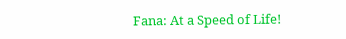Fana: At a Speed of Life!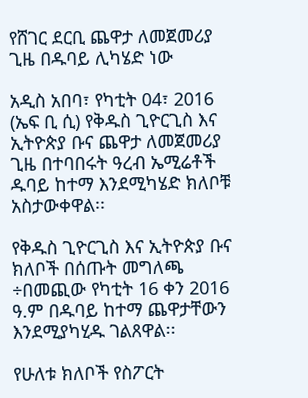የሸገር ደርቢ ጨዋታ ለመጀመሪያ ጊዜ በዱባይ ሊካሄድ ነው

አዲስ አበባ፣ የካቲት 04፣ 2016 (ኤፍ ቢ ሲ) የቅዱስ ጊዮርጊስ እና ኢትዮጵያ ቡና ጨዋታ ለመጀመሪያ ጊዜ በተባበሩት ዓረብ ኤሚሬቶች ዱባይ ከተማ እንደሚካሄድ ክለቦቹ አስታውቀዋል፡፡

የቅዱስ ጊዮርጊስ እና ኢትዮጵያ ቡና ክለቦች በሰጡት መግለጫ ÷በመጪው የካቲት 16 ቀን 2016 ዓ.ም በዱባይ ከተማ ጨዋታቸውን እንደሚያካሂዱ ገልጸዋል፡፡

የሁለቱ ክለቦች የስፖርት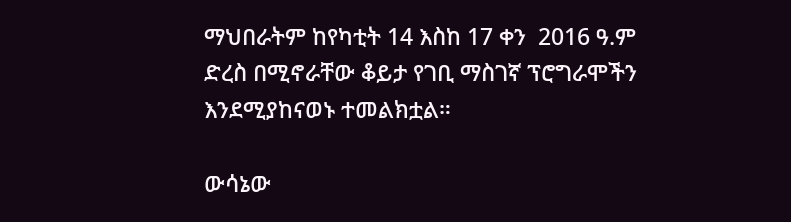ማህበራትም ከየካቲት 14 እስከ 17 ቀን  2016 ዓ.ም ድረስ በሚኖራቸው ቆይታ የገቢ ማስገኛ ፕሮግራሞችን  እንደሚያከናወኑ ተመልክቷል።

ውሳኔው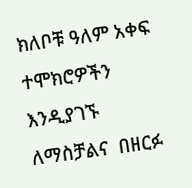ክለቦቹ ዓለም አቀፍ ተሞክሮዎችን እንዲያገኙ ለማስቻልና  በዘርፉ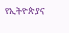የኢትዮጵያና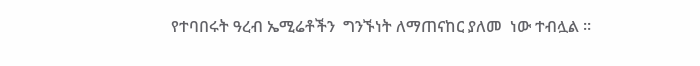የተባበሩት ዓረብ ኤሚሬቶችን  ግንኙነት ለማጠናከር ያለመ  ነው ተብሏል ።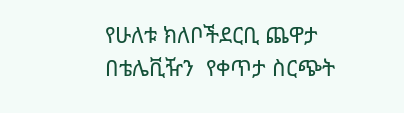የሁለቱ ክለቦችደርቢ ጨዋታ በቴሌቪዥን  የቀጥታ ስርጭት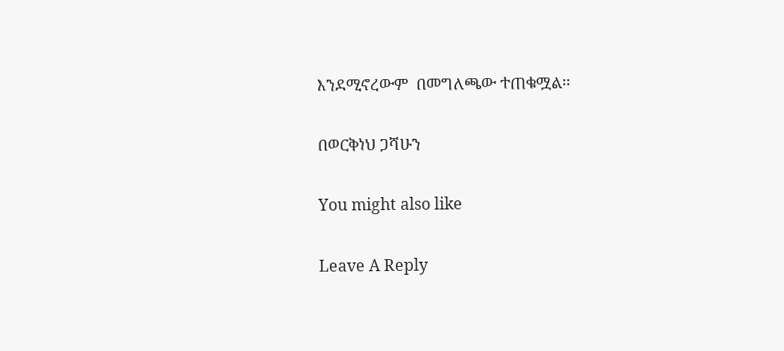እንደሚኖረውም  በመግለጫው ተጠቁሟል፡፡

በወርቅነህ ጋሻሁን

You might also like

Leave A Reply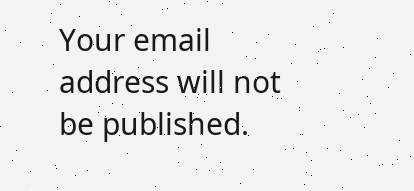Your email address will not be published.